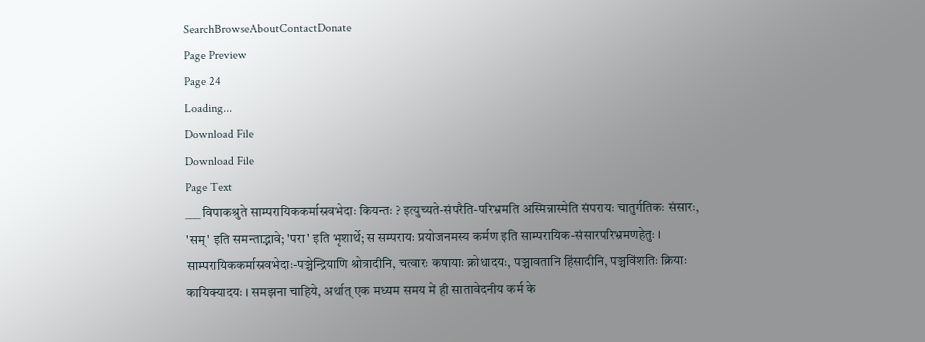SearchBrowseAboutContactDonate
Page Preview
Page 24
Loading...
Download File
Download File
Page Text
___ विपाकश्रुते साम्परायिककर्मास्रवभेदाः कियन्तः ? इत्युच्यते-संपरैति-परिभ्रमति अस्मिन्नास्मेति संपरायः चातुर्गतिकः संसारः, 'सम्' इति समन्ताद्भावे; 'परा' इति भृशार्थे; स सम्परायः प्रयोजनमस्य कर्मण इति साम्परायिक-संसारपरिभ्रमणहेतुः । साम्परायिककर्मास्रवभेदाः-पञ्चेन्द्रियाणि श्रोत्रादीनि, चत्वारः कषायाः क्रोधादयः, पञ्चावतानि हिंसादीनि, पञ्चविंशतिः क्रियाः कायिक्यादयः । समझना चाहिये, अर्थात् एक मध्यम समय में ही सातावेदनीय कर्म के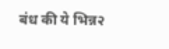बंध की ये भिन्न२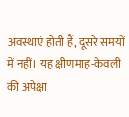अवस्थाएं होती हैं, दूसरे समयों में नहीं। यह क्षीणमाह-केवली की अपेक्षा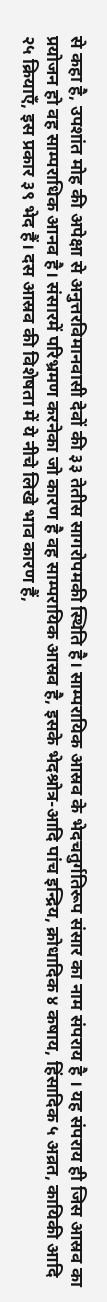से कहा है, उपशांत मोह की अपेक्षा से अनुत्तरविमानवासी देवों की ३३ तेतीस सागरोपमकी स्थिति है। साम्परायिक आस्रव के भेदचतुर्गतिरूप संसार का नाम संपराय है । यह संपराय ही जिस आस्रव का प्रयोजन हो वह साम्पराधिक आनव है। संसारमें परिभ्रमण करनेका जो कारण है वह साम्परायिक आस्रव है, इसके भेदश्रोत्र-आदि पांच इन्द्रिय, क्रोधादिक ४ कषाय, हिंसादिक ५ अव्रत, कायिकी आदि २५ क्रियाएँ, इस प्रकार ३९ भेद हैं। दस आस्रव की विशेषता में ये नीचे लिखे भाव कारण हैं,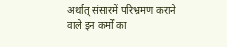अर्थात् संसारमें परिभ्रमण कराने वाले इन कर्मों का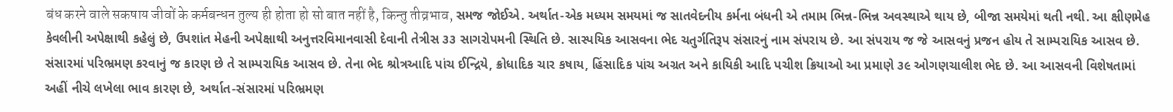बंध करने वाले सकषाय जीवों के कर्मबन्धन तुल्य ही होता हो सो बात नहीं है, किन्तु तीव्रभाव, સમજ જોઈએ. અર્થાત-એક મધ્યમ સમયમાં જ સાતવેદનીય કર્મના બંધની એ તમામ ભિન્ન-ભિન્ન અવસ્થાએ થાય છે, બીજા સમયેમાં થતી નથી. આ ક્ષીણમેહ કેવલીની અપેક્ષાથી કહેલું છે, ઉપશાંત મેહની અપેક્ષાથી અનુત્તરવિમાનવાસી દેવાની તેત્રીસ ૩૩ સાગરોપમની સ્થિતિ છે. સાસ્પયિક આસવના ભેદ ચતુર્ગતિરૂપ સંસારનું નામ સંપરાય છે. આ સંપરાય જ જે આસવનું પ્રજન હોય તે સામ્પરાયિક આસવ છે. સંસારમાં પરિભ્રમણ કરવાનું જ કારણ છે તે સામ્પરાયિક આસવ છે. તેના ભેદ શ્રોત્રઆદિ પાંચ ઈન્દ્રિયે, ક્રોધાદિક ચાર કષાય, હિંસાદિક પાંચ અગ્રત અને કાયિકી આદિ પચીશ ક્રિયાઓ આ પ્રમાણે ૩૯ ઓગણચાલીશ ભેદ છે. આ આસવની વિશેષતામાં અહીં નીચે લખેલા ભાવ કારણ છે, અર્થાત-સંસારમાં પરિભ્રમણ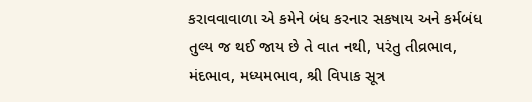કરાવવાવાળા એ કમેને બંધ કરનાર સકષાય અને કર્મબંધ તુલ્ય જ થઈ જાય છે તે વાત નથી, પરંતુ તીવ્રભાવ, મંદભાવ, મધ્યમભાવ, શ્રી વિપાક સૂત્ર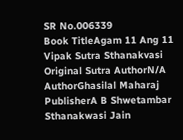SR No.006339
Book TitleAgam 11 Ang 11 Vipak Sutra Sthanakvasi
Original Sutra AuthorN/A
AuthorGhasilal Maharaj
PublisherA B Shwetambar Sthanakwasi Jain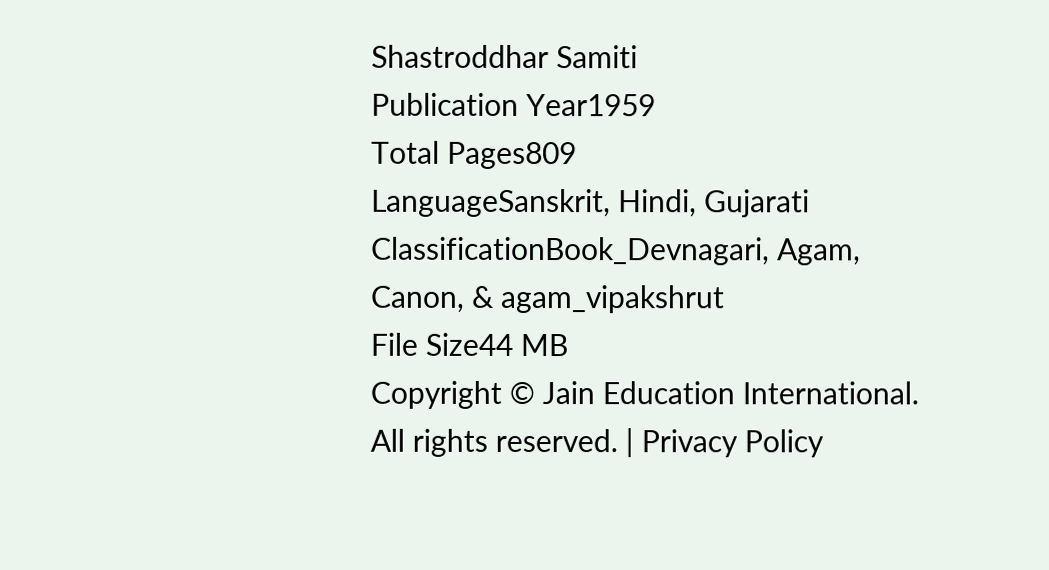Shastroddhar Samiti
Publication Year1959
Total Pages809
LanguageSanskrit, Hindi, Gujarati
ClassificationBook_Devnagari, Agam, Canon, & agam_vipakshrut
File Size44 MB
Copyright © Jain Education International. All rights reserved. | Privacy Policy